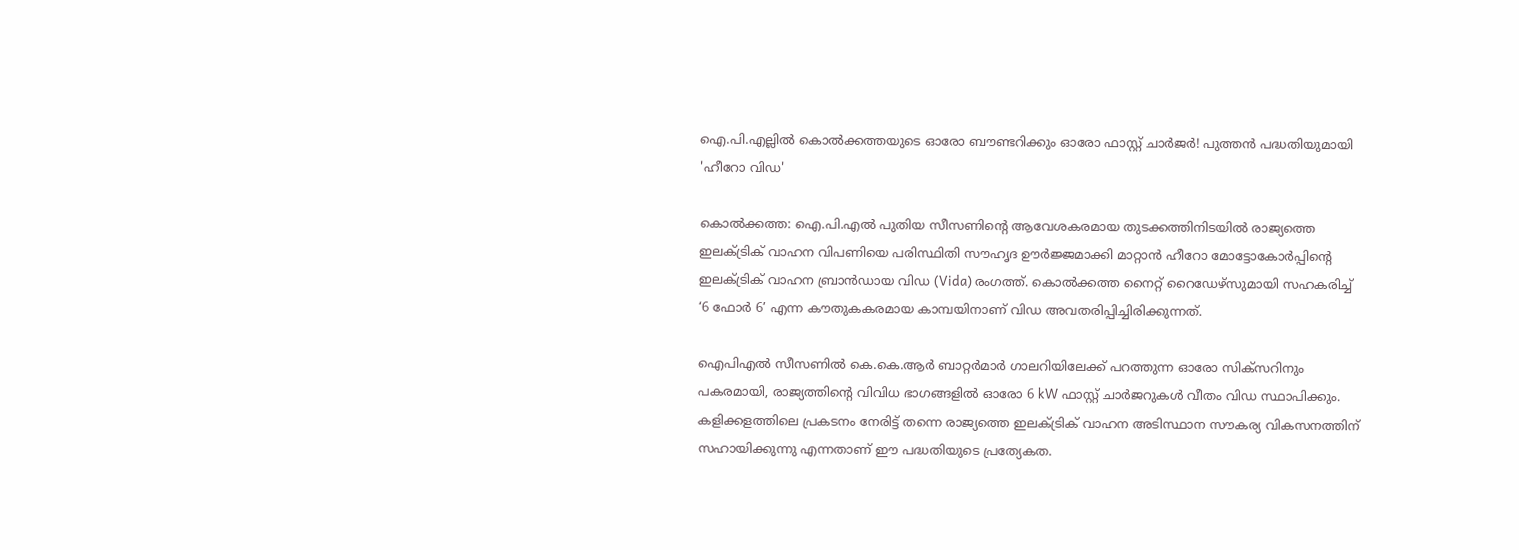ഐ.പി.എല്ലിൽ കൊൽക്കത്തയുടെ ഓരോ ബൗണ്ടറിക്കും ഓരോ ഫാസ്റ്റ് ചാർജർ! പുത്തൻ പദ്ധതിയുമായി 'ഹീറോ വിഡ'

കൊൽക്കത്ത: ഐ.പി.എൽ പുതിയ സീസണിന്റെ ആവേശകരമായ തുടക്കത്തിനിടയിൽ രാജ്യത്തെ ഇലക്ട്രിക് വാഹന വിപണിയെ പരിസ്ഥിതി സൗഹൃദ ഊർജ്ജമാക്കി മാറ്റാൻ ഹീറോ മോട്ടോകോർപ്പിന്റെ ഇലക്ട്രിക് വാഹന ബ്രാൻഡായ വിഡ (Vida) രംഗത്ത്. കൊൽക്കത്ത നൈറ്റ് റൈഡേഴ്‌സുമായി സഹകരിച്ച് ‘6 ഫോർ 6’ എന്ന കൗതുകകരമായ കാമ്പയിനാണ് വിഡ അവതരിപ്പിച്ചിരിക്കുന്നത്.

ഐപിഎൽ സീസണിൽ കെ.കെ.ആർ ബാറ്റർമാർ ഗാലറിയിലേക്ക് പറത്തുന്ന ഓരോ സിക്സറിനും പകരമായി, രാജ്യത്തിന്റെ വിവിധ ഭാഗങ്ങളിൽ ഓരോ 6 kW ഫാസ്റ്റ് ചാർജറുകൾ വീതം വിഡ സ്ഥാപിക്കും. കളിക്കളത്തിലെ പ്രകടനം നേരിട്ട് തന്നെ രാജ്യത്തെ ഇലക്ട്രിക് വാഹന അടിസ്ഥാന സൗകര്യ വികസനത്തിന് സഹായിക്കുന്നു എന്നതാണ് ഈ പദ്ധതിയുടെ പ്രത്യേകത.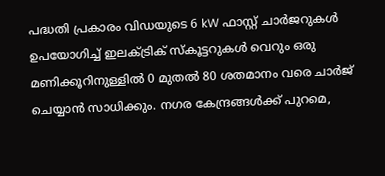പദ്ധതി പ്രകാരം വിഡയുടെ 6 kW ഫാസ്റ്റ് ചാർജറുകൾ ഉപയോഗിച്ച് ഇലക്ട്രിക് സ്കൂട്ടറുകൾ വെറും ഒരു മണിക്കൂറിനുള്ളിൽ 0 മുതൽ 80 ശതമാനം വരെ ചാർജ് ചെയ്യാൻ സാധിക്കും. നഗര കേന്ദ്രങ്ങൾക്ക് പുറമെ,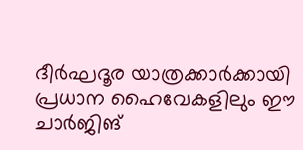ദീർഘദൂര യാത്രക്കാർക്കായി പ്രധാന ഹൈവേകളിലും ഈ ചാർജിങ്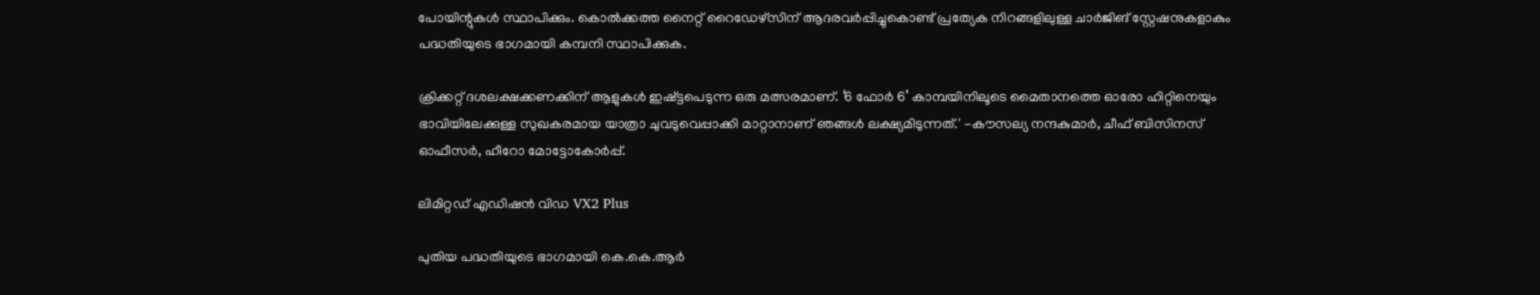പോയിന്റുകൾ സ്ഥാപിക്കും. കൊൽക്കത്ത നൈറ്റ് റൈഡേഴ്സിന് ആദരവർപ്പിച്ചുകൊണ്ട് പ്രത്യേക നിറങ്ങളിലുള്ള ചാർജിങ് സ്റ്റേഷനുകളാകും പദ്ധതിയുടെ ഭാഗമായി കമ്പനി സ്ഥാപിക്കുക.

ക്രിക്കറ്റ് ദശലക്ഷക്കണക്കിന് ആളുകൾ ഇഷ്ട്ടപെടുന്ന ഒരു മത്സരമാണ്. ‘6 ഫോർ 6’ കാമ്പയിനിലൂടെ മൈതാനത്തെ ഓരോ ഹിറ്റിനെയും ഭാവിയിലേക്കുള്ള സുഖകരമായ യാത്രാ ചുവടുവെപ്പാക്കി മാറ്റാനാണ് ഞങ്ങൾ ലക്ഷ്യമിടുന്നത്.' -കൗസല്യ നന്ദകുമാർ, ചീഫ് ബിസിനസ് ഓഫീസർ, ഹീറോ മോട്ടോകോർപ്പ്.

ലിമിറ്റഡ് എഡിഷൻ വിഡ VX2 Plus

പുതിയ പദ്ധതിയുടെ ഭാഗമായി കെ.കെ.ആർ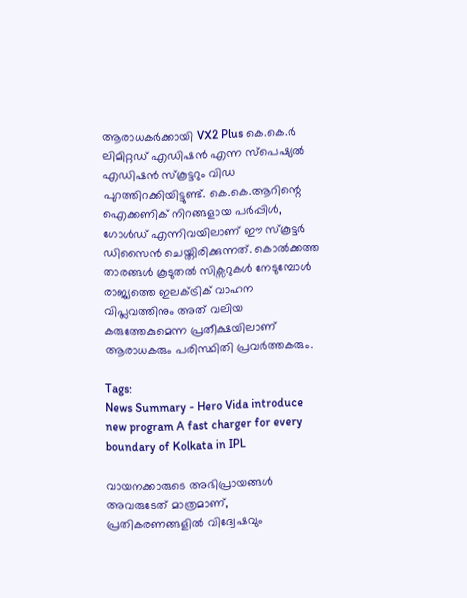ആരാധകർക്കായി VX2 Plus കെ.കെ.ർ ലിമിറ്റഡ് എഡിഷൻ എന്ന സ്പെഷ്യൽ എഡിഷൻ സ്കൂട്ടറും വിഡ പുറത്തിറക്കിയിട്ടുണ്ട്. കെ.കെ.ആറിന്റെ ഐക്കണിക് നിറങ്ങളായ പർപ്പിൾ, ഗോൾഡ് എന്നിവയിലാണ് ഈ സ്കൂട്ടർ ഡിസൈൻ ചെയ്തിരിക്കുന്നത്. കൊൽക്കത്ത താരങ്ങൾ കൂടുതൽ സിക്സറുകൾ നേടുമ്പോൾ രാജ്യത്തെ ഇലക്ട്രിക് വാഹന വിപ്ലവത്തിനും അത് വലിയ കരുത്തേകുമെന്ന പ്രതീക്ഷയിലാണ് ആരാധകരും പരിസ്ഥിതി പ്രവർത്തകരും.

Tags:
News Summary - Hero Vida introduce new program A fast charger for every boundary of Kolkata in IPL

വായനക്കാരുടെ അഭിപ്രായങ്ങള്‍ അവരുടേത് മാത്രമാണ്, പ്രതികരണങ്ങളിൽ വിദ്വേഷവും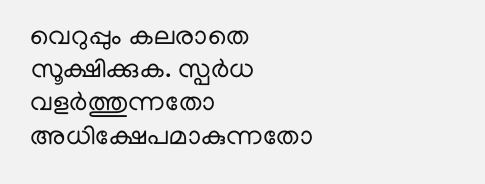വെറുപ്പും കലരാതെ സൂക്ഷിക്കുക. സ്പർധ വളർത്തുന്നതോ അധിക്ഷേപമാകുന്നതോ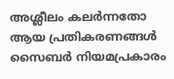അശ്ലീലം കലർന്നതോ ആയ പ്രതികരണങ്ങൾ സൈബർ നിയമപ്രകാരം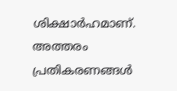ശിക്ഷാർഹമാണ്. അത്തരം പ്രതികരണങ്ങൾ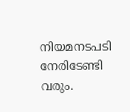നിയമനടപടി നേരിടേണ്ടി വരും.